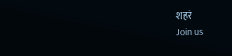शहरं
Join us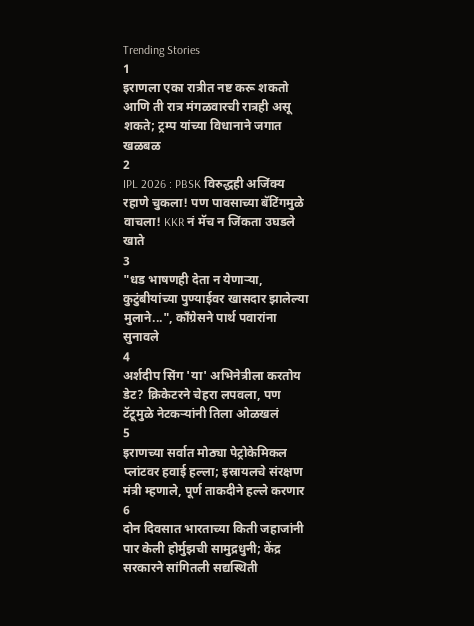Trending Stories
1
इराणला एका रात्रीत नष्ट करू शकतो आणि ती रात्र मंगळवारची रात्रही असू शकते; ट्रम्प यांच्या विधानाने जगात खळबळ
2
IPL 2026 : PBSK विरुद्धही अजिंक्य रहाणे चुकला! पण पावसाच्या बॅटिंगमुळे वाचला! KKR नं मॅच न जिंकता उघडले खाते
3
"धड भाषणही देता न येणाऱ्या, कुटुंबीयांच्या पुण्याईवर खासदार झालेल्या मुलाने...", काँग्रेसने पार्थ पवारांना सुनावले
4
अर्शदीप सिंग 'या' अभिनेत्रीला करतोय डेट? क्रिकेटरने चेहरा लपवला, पण टॅटूमुळे नेटकऱ्यांनी तिला ओळखलं
5
इराणच्या सर्वात मोठ्या पेट्रोकेमिकल प्लांटवर हवाई हल्ला; इस्रायलचे संरक्षण मंत्री म्हणाले, पूर्ण ताकदीने हल्ले करणार
6
दोन दिवसात भारताच्या किती जहाजांनी पार केली होर्मुझची सामुद्रधुनी; केंद्र सरकारने सांगितली सद्यस्थिती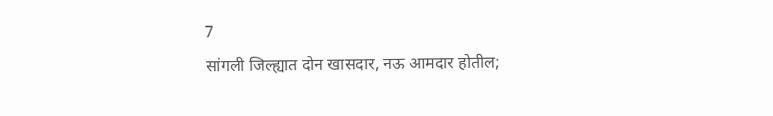7
सांगली जिल्ह्यात दोन खासदार, नऊ आमदार होतील;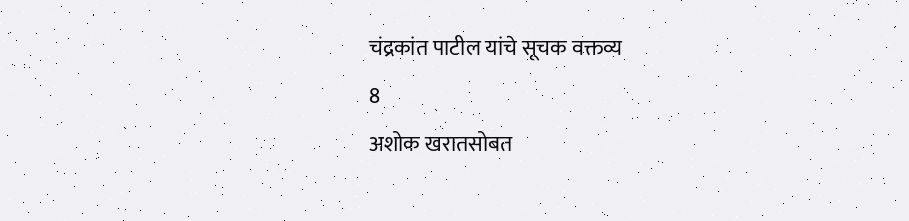चंद्रकांत पाटील यांचे सूचक वक्तव्य
8
अशोक खरातसोबत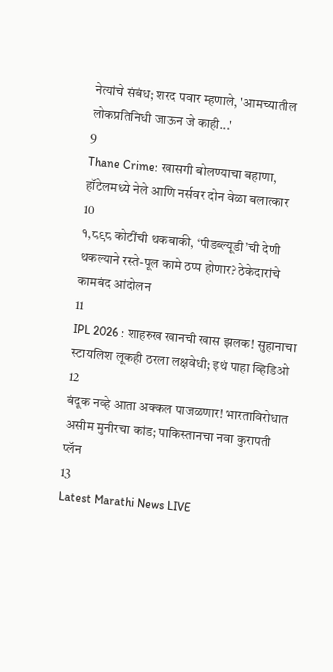नेत्यांचे संबंध; शरद पवार म्हणाले, 'आमच्यातील लोकप्रतिनिधी जाऊन जे काही...'
9
Thane Crime: खासगी बोलण्याचा बहाणा, हॉटेलमध्ये नेले आणि नर्सवर दोन वेळा बलात्कार
10
१,८९८ कोटींची थकबाकी, ‘पीडब्ल्यूडी’ची देणी थकल्याने रस्ते-पूल कामे ठप्प होणार? ठेकेदारांचे कामबंद आंदोलन
11
IPL 2026 : शाहरुख खानची खास झलक! सुहानाचा स्टायलिश लूकही ठरला लक्षवेधी; इथं पाहा व्हिडिओ
12
बंदूक नव्हे आता अक्कल पाजळणार! भारताविरोधात असीम मुनीरचा कांड; पाकिस्तानचा नवा कुरापती प्लॅन
13
Latest Marathi News LIVE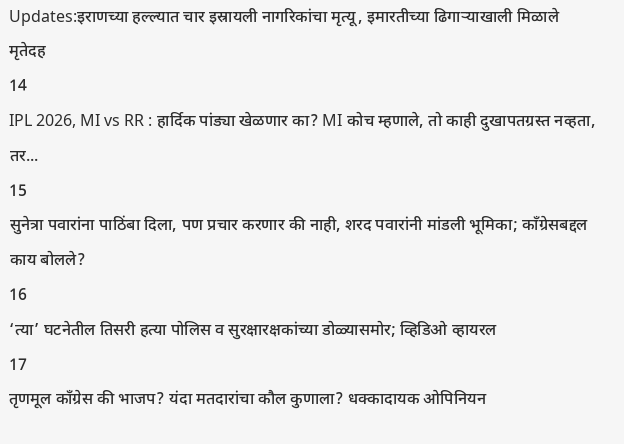Updates:इराणच्या हल्ल्यात चार इस्रायली नागरिकांचा मृत्यू, इमारतीच्या ढिगाऱ्याखाली मिळाले मृतेदह
14
IPL 2026, MI vs RR : हार्दिक पांड्या खेळणार का? MI कोच म्हणाले, तो काही दुखापतग्रस्त नव्हता, तर...
15
सुनेत्रा पवारांना पाठिंबा दिला, पण प्रचार करणार की नाही, शरद पवारांनी मांडली भूमिका; काँग्रेसबद्दल काय बोलले?
16
‘त्या’ घटनेतील तिसरी हत्या पोलिस व सुरक्षारक्षकांच्या डोळ्यासमोर; व्हिडिओ व्हायरल
17
तृणमूल काँग्रेस की भाजप? यंदा मतदारांचा कौल कुणाला? धक्कादायक ओपिनियन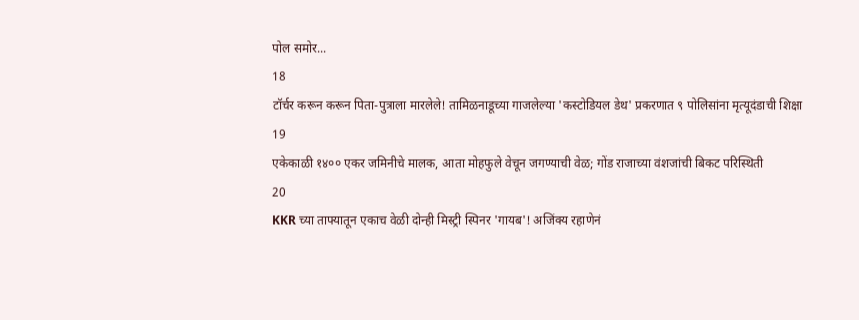पोल समोर...
18
टॉर्चर करून करून पिता-पुत्राला मारलेले! तामिळनाडूच्या गाजलेल्या 'कस्टोडियल डेथ' प्रकरणात ९ पोलिसांना मृत्यूदंडाची शिक्षा
19
एकेकाळी १४०० एकर जमिनीचे मालक, आता मोहफुले वेचून जगण्याची वेळ; गोंड राजाच्या वंशजांची बिकट परिस्थिती
20
KKR च्या ताफ्यातून एकाच वेळी दोन्ही मिस्ट्री स्पिनर 'गायब'! अजिंक्य रहाणेनं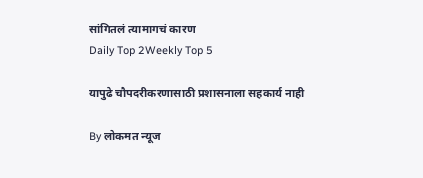सांगितलं त्यामागचं कारण
Daily Top 2Weekly Top 5

यापुढे चौपदरीकरणासाठी प्रशासनाला सहकार्य नाही

By लोकमत न्यूज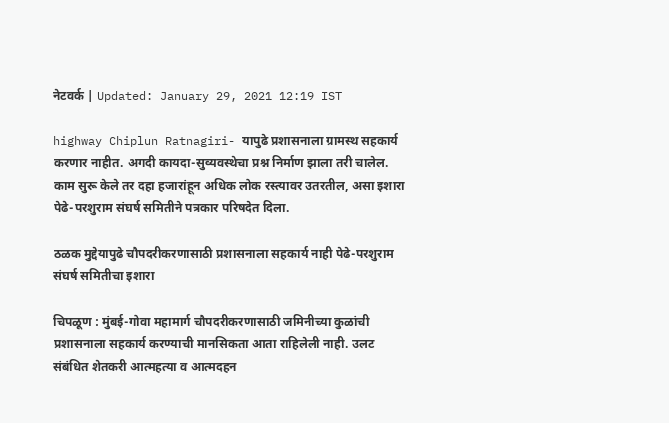नेटवर्क | Updated: January 29, 2021 12:19 IST

highway Chiplun Ratnagiri- यापुढे प्रशासनाला ग्रामस्थ सहकार्य करणार नाहीत. अगदी कायदा-सुव्यवस्थेचा प्रश्न निर्माण झाला तरी चालेल. काम सुरू केले तर दहा हजारांहून अधिक लोक रस्त्यावर उतरतील, असा इशारा पेढे-परशुराम संघर्ष समितीने पत्रकार परिषदेत दिला.

ठळक मुद्देयापुढे चौपदरीकरणासाठी प्रशासनाला सहकार्य नाही पेढे-परशुराम संघर्ष समितीचा इशारा

चिपळूण : मुंबई-गोवा महामार्ग चौपदरीकरणासाठी जमिनीच्या कुळांची प्रशासनाला सहकार्य करण्याची मानसिकता आता राहिलेली नाही. उलट संबंधित शेतकरी आत्महत्या व आत्मदहन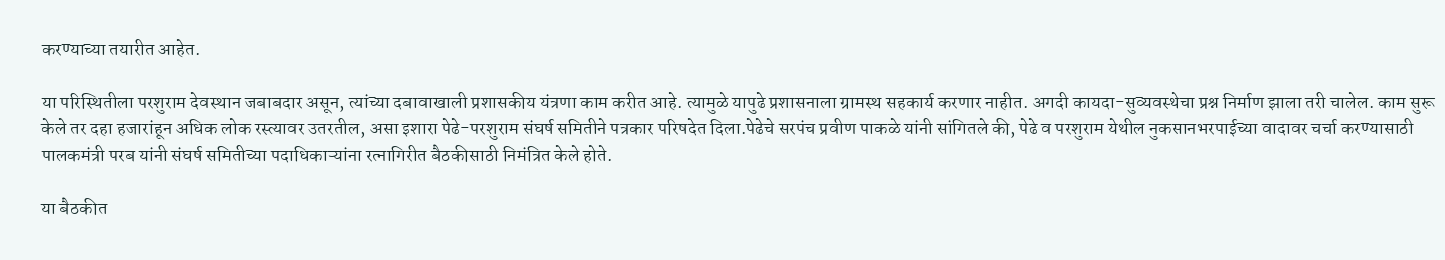करण्याच्या तयारीत आहेत.

या परिस्थितीला परशुराम देवस्थान जबाबदार असून, त्यांच्या दबावाखाली प्रशासकीय यंत्रणा काम करीत आहे. त्यामुळे यापुढे प्रशासनाला ग्रामस्थ सहकार्य करणार नाहीत. अगदी कायदा-सुव्यवस्थेचा प्रश्न निर्माण झाला तरी चालेल. काम सुरू केले तर दहा हजारांहून अधिक लोक रस्त्यावर उतरतील, असा इशारा पेढे-परशुराम संघर्ष समितीने पत्रकार परिषदेत दिला.पेढेचे सरपंच प्रवीण पाकळे यांनी सांगितले की, पेढे व परशुराम येथील नुकसानभरपाईच्या वादावर चर्चा करण्यासाठी पालकमंत्री परब यांनी संघर्ष समितीच्या पदाधिकाऱ्यांना रत्नागिरीत बैठकीसाठी निमंत्रित केले होते.

या बैठकीत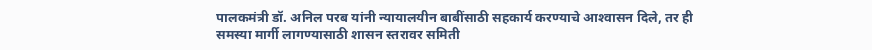पालकमंत्री डॉ. अनिल परब यांनी न्यायालयीन बाबींसाठी सहकार्य करण्याचे आश्‍वासन दिले, तर ही समस्या मार्गी लागण्यासाठी शासन स्तरावर समिती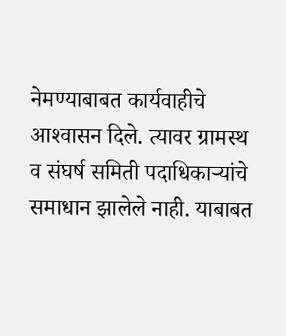नेमण्याबाबत कार्यवाहीचे आश्‍वासन दिले. त्यावर ग्रामस्थ व संघर्ष समिती पदाधिकाऱ्यांचे समाधान झालेले नाही. याबाबत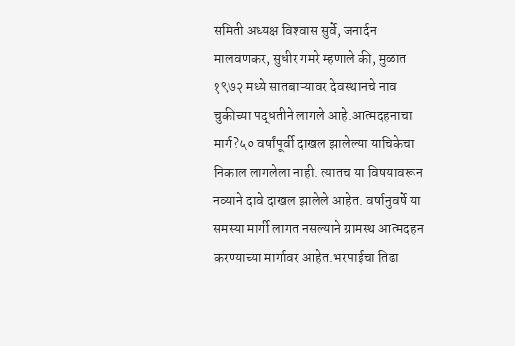समिती अध्यक्ष विश्‍वास सुर्वे, जनार्दन मालवणकर, सुधीर गमरे म्हणाले की, मुळात १९७२ मध्ये सातबाऱ्यावर देवस्थानचे नाव चुकीच्या पद्धतीने लागले आहे.आत्मदहनाचा मार्ग?५० वर्षांपूर्वी दाखल झालेल्या याचिकेचा निकाल लागलेला नाही. त्यातच या विषयावरून नव्याने दावे दाखल झालेले आहेत. वर्षानुवर्षे या समस्या मार्गी लागत नसल्याने ग्रामस्थ आत्मदहन करण्याच्या मार्गावर आहेत.भरपाईचा तिढा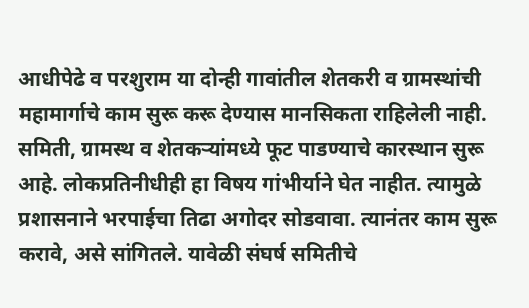आधीपेढे व परशुराम या दोन्ही गावांतील शेतकरी व ग्रामस्थांची महामार्गाचे काम सुरू करू देण्यास मानसिकता राहिलेली नाही. समिती, ग्रामस्थ व शेतकऱ्यांमध्ये फूट पाडण्याचे कारस्थान सुरू आहे. लोकप्रतिनीधीही हा विषय गांभीर्याने घेत नाहीत. त्यामुळे प्रशासनाने भरपाईचा तिढा अगोदर सोडवावा. त्यानंतर काम सुरू करावे, असे सांगितले. यावेळी संघर्ष समितीचे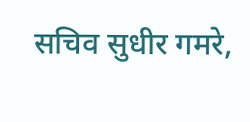सचिव सुधीर गमरे,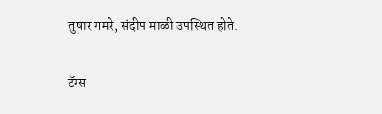तुषार गमरे, संदीप माळी उपस्थित होते.

टॅग्स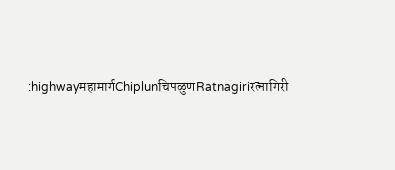:highwayमहामार्गChiplunचिपळुणRatnagiriरत्नागिरी